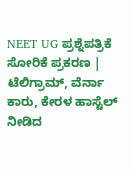NEET UG ಪ್ರಶ್ನೆಪತ್ರಿಕೆ ಸೋರಿಕೆ ಪ್ರಕರಣ | ಟೆಲಿಗ್ರಾಮ್, ವೆರ್ನಾ ಕಾರು, ಕೇರಳ ಹಾಸ್ಟೆಲ್ ನೀಡಿದ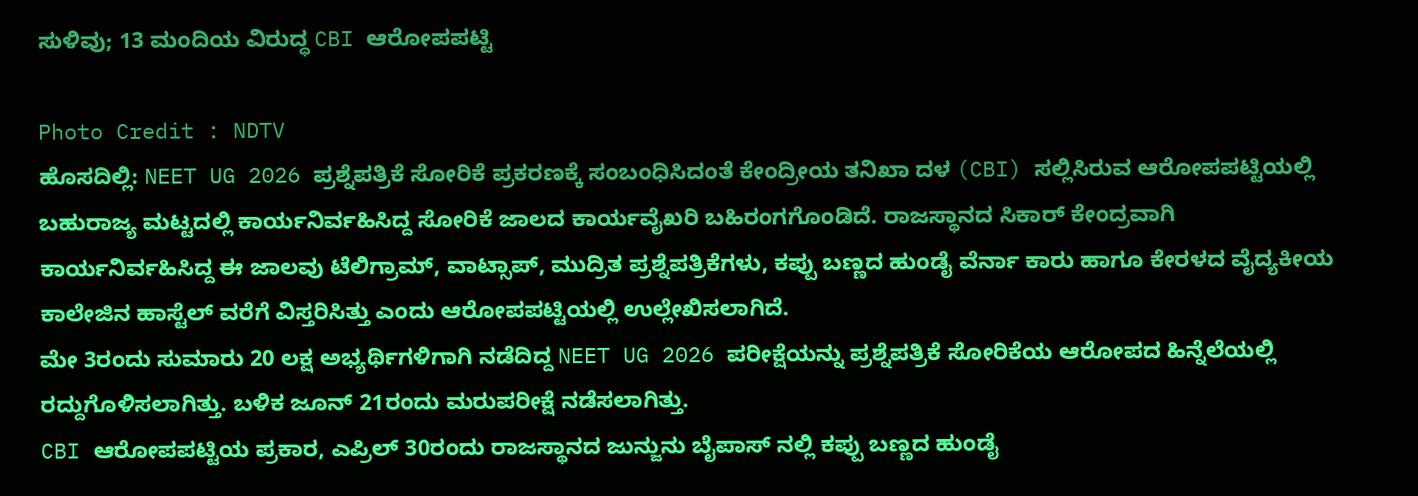ಸುಳಿವು; 13 ಮಂದಿಯ ವಿರುದ್ಧ CBI ಆರೋಪಪಟ್ಟಿ

Photo Credit : NDTV
ಹೊಸದಿಲ್ಲಿ: NEET UG 2026 ಪ್ರಶ್ನೆಪತ್ರಿಕೆ ಸೋರಿಕೆ ಪ್ರಕರಣಕ್ಕೆ ಸಂಬಂಧಿಸಿದಂತೆ ಕೇಂದ್ರೀಯ ತನಿಖಾ ದಳ (CBI) ಸಲ್ಲಿಸಿರುವ ಆರೋಪಪಟ್ಟಿಯಲ್ಲಿ ಬಹುರಾಜ್ಯ ಮಟ್ಟದಲ್ಲಿ ಕಾರ್ಯನಿರ್ವಹಿಸಿದ್ದ ಸೋರಿಕೆ ಜಾಲದ ಕಾರ್ಯವೈಖರಿ ಬಹಿರಂಗಗೊಂಡಿದೆ. ರಾಜಸ್ಥಾನದ ಸಿಕಾರ್ ಕೇಂದ್ರವಾಗಿ ಕಾರ್ಯನಿರ್ವಹಿಸಿದ್ದ ಈ ಜಾಲವು ಟೆಲಿಗ್ರಾಮ್, ವಾಟ್ಸಾಪ್, ಮುದ್ರಿತ ಪ್ರಶ್ನೆಪತ್ರಿಕೆಗಳು, ಕಪ್ಪು ಬಣ್ಣದ ಹುಂಡೈ ವೆರ್ನಾ ಕಾರು ಹಾಗೂ ಕೇರಳದ ವೈದ್ಯಕೀಯ ಕಾಲೇಜಿನ ಹಾಸ್ಟೆಲ್ ವರೆಗೆ ವಿಸ್ತರಿಸಿತ್ತು ಎಂದು ಆರೋಪಪಟ್ಟಿಯಲ್ಲಿ ಉಲ್ಲೇಖಿಸಲಾಗಿದೆ.
ಮೇ 3ರಂದು ಸುಮಾರು 20 ಲಕ್ಷ ಅಭ್ಯರ್ಥಿಗಳಿಗಾಗಿ ನಡೆದಿದ್ದ NEET UG 2026 ಪರೀಕ್ಷೆಯನ್ನು ಪ್ರಶ್ನೆಪತ್ರಿಕೆ ಸೋರಿಕೆಯ ಆರೋಪದ ಹಿನ್ನೆಲೆಯಲ್ಲಿ ರದ್ದುಗೊಳಿಸಲಾಗಿತ್ತು. ಬಳಿಕ ಜೂನ್ 21ರಂದು ಮರುಪರೀಕ್ಷೆ ನಡೆಸಲಾಗಿತ್ತು.
CBI ಆರೋಪಪಟ್ಟಿಯ ಪ್ರಕಾರ, ಎಪ್ರಿಲ್ 30ರಂದು ರಾಜಸ್ಥಾನದ ಜುನ್ಜುನು ಬೈಪಾಸ್ ನಲ್ಲಿ ಕಪ್ಪು ಬಣ್ಣದ ಹುಂಡೈ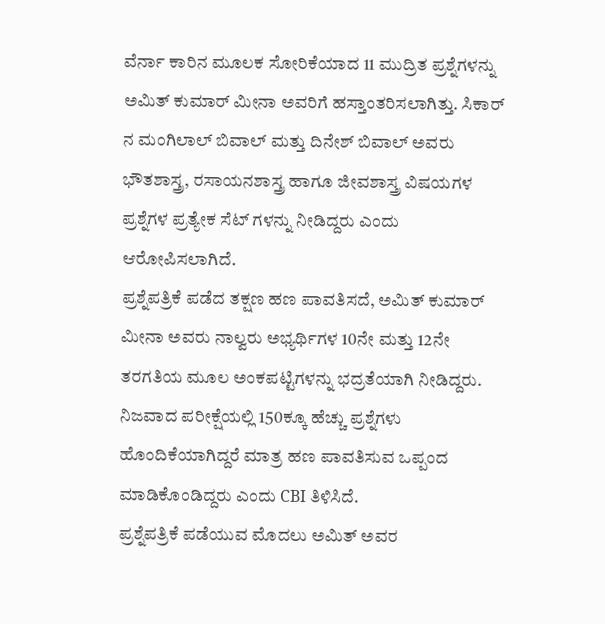ವೆರ್ನಾ ಕಾರಿನ ಮೂಲಕ ಸೋರಿಕೆಯಾದ 11 ಮುದ್ರಿತ ಪ್ರಶ್ನೆಗಳನ್ನು ಅಮಿತ್ ಕುಮಾರ್ ಮೀನಾ ಅವರಿಗೆ ಹಸ್ತಾಂತರಿಸಲಾಗಿತ್ತು. ಸಿಕಾರ್ ನ ಮಂಗಿಲಾಲ್ ಬಿವಾಲ್ ಮತ್ತು ದಿನೇಶ್ ಬಿವಾಲ್ ಅವರು ಭೌತಶಾಸ್ತ್ರ, ರಸಾಯನಶಾಸ್ತ್ರ ಹಾಗೂ ಜೀವಶಾಸ್ತ್ರ ವಿಷಯಗಳ ಪ್ರಶ್ನೆಗಳ ಪ್ರತ್ಯೇಕ ಸೆಟ್ ಗಳನ್ನು ನೀಡಿದ್ದರು ಎಂದು ಆರೋಪಿಸಲಾಗಿದೆ.
ಪ್ರಶ್ನೆಪತ್ರಿಕೆ ಪಡೆದ ತಕ್ಷಣ ಹಣ ಪಾವತಿಸದೆ, ಅಮಿತ್ ಕುಮಾರ್ ಮೀನಾ ಅವರು ನಾಲ್ವರು ಅಭ್ಯರ್ಥಿಗಳ 10ನೇ ಮತ್ತು 12ನೇ ತರಗತಿಯ ಮೂಲ ಅಂಕಪಟ್ಟಿಗಳನ್ನು ಭದ್ರತೆಯಾಗಿ ನೀಡಿದ್ದರು. ನಿಜವಾದ ಪರೀಕ್ಷೆಯಲ್ಲಿ 150ಕ್ಕೂ ಹೆಚ್ಚು ಪ್ರಶ್ನೆಗಳು ಹೊಂದಿಕೆಯಾಗಿದ್ದರೆ ಮಾತ್ರ ಹಣ ಪಾವತಿಸುವ ಒಪ್ಪಂದ ಮಾಡಿಕೊಂಡಿದ್ದರು ಎಂದು CBI ತಿಳಿಸಿದೆ.
ಪ್ರಶ್ನೆಪತ್ರಿಕೆ ಪಡೆಯುವ ಮೊದಲು ಅಮಿತ್ ಅವರ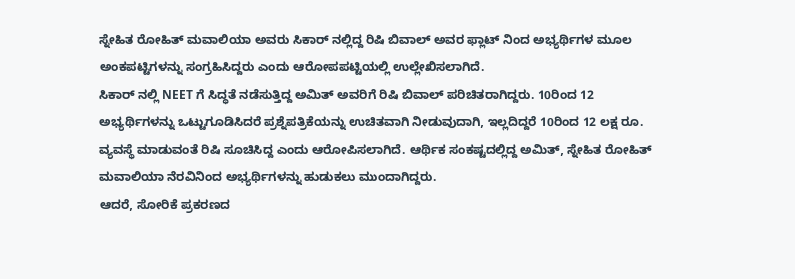ಸ್ನೇಹಿತ ರೋಹಿತ್ ಮವಾಲಿಯಾ ಅವರು ಸಿಕಾರ್ ನಲ್ಲಿದ್ದ ರಿಷಿ ಬಿವಾಲ್ ಅವರ ಫ್ಲಾಟ್ ನಿಂದ ಅಭ್ಯರ್ಥಿಗಳ ಮೂಲ ಅಂಕಪಟ್ಟಿಗಳನ್ನು ಸಂಗ್ರಹಿಸಿದ್ದರು ಎಂದು ಆರೋಪಪಟ್ಟಿಯಲ್ಲಿ ಉಲ್ಲೇಖಿಸಲಾಗಿದೆ.
ಸಿಕಾರ್ ನಲ್ಲಿ NEET ಗೆ ಸಿದ್ಧತೆ ನಡೆಸುತ್ತಿದ್ದ ಅಮಿತ್ ಅವರಿಗೆ ರಿಷಿ ಬಿವಾಲ್ ಪರಿಚಿತರಾಗಿದ್ದರು. 10ರಿಂದ 12 ಅಭ್ಯರ್ಥಿಗಳನ್ನು ಒಟ್ಟುಗೂಡಿಸಿದರೆ ಪ್ರಶ್ನೆಪತ್ರಿಕೆಯನ್ನು ಉಚಿತವಾಗಿ ನೀಡುವುದಾಗಿ, ಇಲ್ಲದಿದ್ದರೆ 10ರಿಂದ 12 ಲಕ್ಷ ರೂ. ವ್ಯವಸ್ಥೆ ಮಾಡುವಂತೆ ರಿಷಿ ಸೂಚಿಸಿದ್ದ ಎಂದು ಆರೋಪಿಸಲಾಗಿದೆ. ಆರ್ಥಿಕ ಸಂಕಷ್ಟದಲ್ಲಿದ್ದ ಅಮಿತ್, ಸ್ನೇಹಿತ ರೋಹಿತ್ ಮವಾಲಿಯಾ ನೆರವಿನಿಂದ ಅಭ್ಯರ್ಥಿಗಳನ್ನು ಹುಡುಕಲು ಮುಂದಾಗಿದ್ದರು.
ಆದರೆ, ಸೋರಿಕೆ ಪ್ರಕರಣದ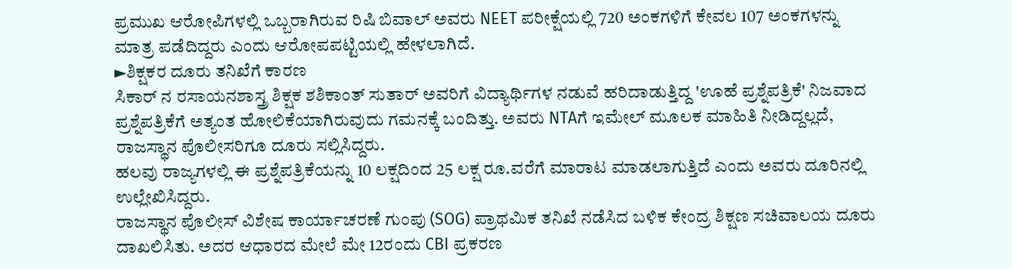ಪ್ರಮುಖ ಆರೋಪಿಗಳಲ್ಲಿ ಒಬ್ಬರಾಗಿರುವ ರಿಷಿ ಬಿವಾಲ್ ಅವರು NEET ಪರೀಕ್ಷೆಯಲ್ಲಿ 720 ಅಂಕಗಳಿಗೆ ಕೇವಲ 107 ಅಂಕಗಳನ್ನು ಮಾತ್ರ ಪಡೆದಿದ್ದರು ಎಂದು ಆರೋಪಪಟ್ಟಿಯಲ್ಲಿ ಹೇಳಲಾಗಿದೆ.
►ಶಿಕ್ಷಕರ ದೂರು ತನಿಖೆಗೆ ಕಾರಣ
ಸಿಕಾರ್ ನ ರಸಾಯನಶಾಸ್ತ್ರ ಶಿಕ್ಷಕ ಶಶಿಕಾಂತ್ ಸುತಾರ್ ಅವರಿಗೆ ವಿದ್ಯಾರ್ಥಿಗಳ ನಡುವೆ ಹರಿದಾಡುತ್ತಿದ್ದ 'ಊಹೆ ಪ್ರಶ್ನೆಪತ್ರಿಕೆ' ನಿಜವಾದ ಪ್ರಶ್ನೆಪತ್ರಿಕೆಗೆ ಅತ್ಯಂತ ಹೋಲಿಕೆಯಾಗಿರುವುದು ಗಮನಕ್ಕೆ ಬಂದಿತ್ತು. ಅವರು NTAಗೆ ಇಮೇಲ್ ಮೂಲಕ ಮಾಹಿತಿ ನೀಡಿದ್ದಲ್ಲದೆ, ರಾಜಸ್ಥಾನ ಪೊಲೀಸರಿಗೂ ದೂರು ಸಲ್ಲಿಸಿದ್ದರು.
ಹಲವು ರಾಜ್ಯಗಳಲ್ಲಿ ಈ ಪ್ರಶ್ನೆಪತ್ರಿಕೆಯನ್ನು 10 ಲಕ್ಷದಿಂದ 25 ಲಕ್ಷ ರೂ.ವರೆಗೆ ಮಾರಾಟ ಮಾಡಲಾಗುತ್ತಿದೆ ಎಂದು ಅವರು ದೂರಿನಲ್ಲಿ ಉಲ್ಲೇಖಿಸಿದ್ದರು.
ರಾಜಸ್ಥಾನ ಪೊಲೀಸ್ ವಿಶೇಷ ಕಾರ್ಯಾಚರಣೆ ಗುಂಪು (SOG) ಪ್ರಾಥಮಿಕ ತನಿಖೆ ನಡೆಸಿದ ಬಳಿಕ ಕೇಂದ್ರ ಶಿಕ್ಷಣ ಸಚಿವಾಲಯ ದೂರು ದಾಖಲಿಸಿತು. ಅದರ ಆಧಾರದ ಮೇಲೆ ಮೇ 12ರಂದು CBI ಪ್ರಕರಣ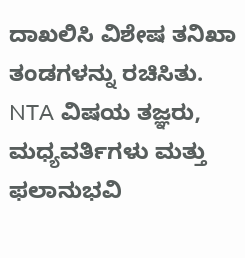ದಾಖಲಿಸಿ ವಿಶೇಷ ತನಿಖಾ ತಂಡಗಳನ್ನು ರಚಿಸಿತು.
NTA ವಿಷಯ ತಜ್ಞರು, ಮಧ್ಯವರ್ತಿಗಳು ಮತ್ತು ಫಲಾನುಭವಿ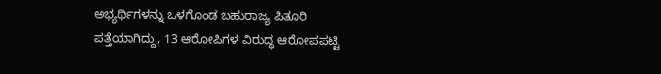ಅಭ್ಯರ್ಥಿಗಳನ್ನು ಒಳಗೊಂಡ ಬಹುರಾಜ್ಯ ಪಿತೂರಿ ಪತ್ತೆಯಾಗಿದ್ದು, 13 ಆರೋಪಿಗಳ ವಿರುದ್ಧ ಆರೋಪಪಟ್ಟಿ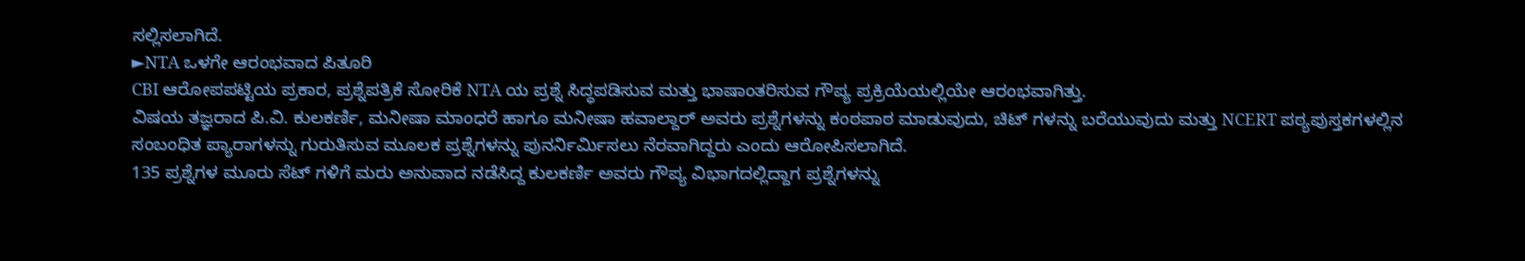ಸಲ್ಲಿಸಲಾಗಿದೆ.
►NTA ಒಳಗೇ ಆರಂಭವಾದ ಪಿತೂರಿ
CBI ಆರೋಪಪಟ್ಟಿಯ ಪ್ರಕಾರ, ಪ್ರಶ್ನೆಪತ್ರಿಕೆ ಸೋರಿಕೆ NTA ಯ ಪ್ರಶ್ನೆ ಸಿದ್ಧಪಡಿಸುವ ಮತ್ತು ಭಾಷಾಂತರಿಸುವ ಗೌಪ್ಯ ಪ್ರಕ್ರಿಯೆಯಲ್ಲಿಯೇ ಆರಂಭವಾಗಿತ್ತು.
ವಿಷಯ ತಜ್ಞರಾದ ಪಿ.ವಿ. ಕುಲಕರ್ಣಿ, ಮನೀಷಾ ಮಾಂಧರೆ ಹಾಗೂ ಮನೀಷಾ ಹವಾಲ್ದಾರ್ ಅವರು ಪ್ರಶ್ನೆಗಳನ್ನು ಕಂಠಪಾಠ ಮಾಡುವುದು, ಚಿಟ್ ಗಳನ್ನು ಬರೆಯುವುದು ಮತ್ತು NCERT ಪಠ್ಯಪುಸ್ತಕಗಳಲ್ಲಿನ ಸಂಬಂಧಿತ ಪ್ಯಾರಾಗಳನ್ನು ಗುರುತಿಸುವ ಮೂಲಕ ಪ್ರಶ್ನೆಗಳನ್ನು ಪುನರ್ನಿರ್ಮಿಸಲು ನೆರವಾಗಿದ್ದರು ಎಂದು ಆರೋಪಿಸಲಾಗಿದೆ.
135 ಪ್ರಶ್ನೆಗಳ ಮೂರು ಸೆಟ್ ಗಳಿಗೆ ಮರು ಅನುವಾದ ನಡೆಸಿದ್ದ ಕುಲಕರ್ಣಿ ಅವರು ಗೌಪ್ಯ ವಿಭಾಗದಲ್ಲಿದ್ದಾಗ ಪ್ರಶ್ನೆಗಳನ್ನು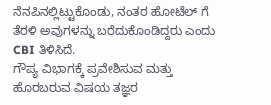ನೆನಪಿನಲ್ಲಿಟ್ಟುಕೊಂಡು, ನಂತರ ಹೋಟೆಲ್ ಗೆ ತೆರಳಿ ಅವುಗಳನ್ನು ಬರೆದುಕೊಂಡಿದ್ದರು ಎಂದು CBI ತಿಳಿಸಿದೆ.
ಗೌಪ್ಯ ವಿಭಾಗಕ್ಕೆ ಪ್ರವೇಶಿಸುವ ಮತ್ತು ಹೊರಬರುವ ವಿಷಯ ತಜ್ಞರ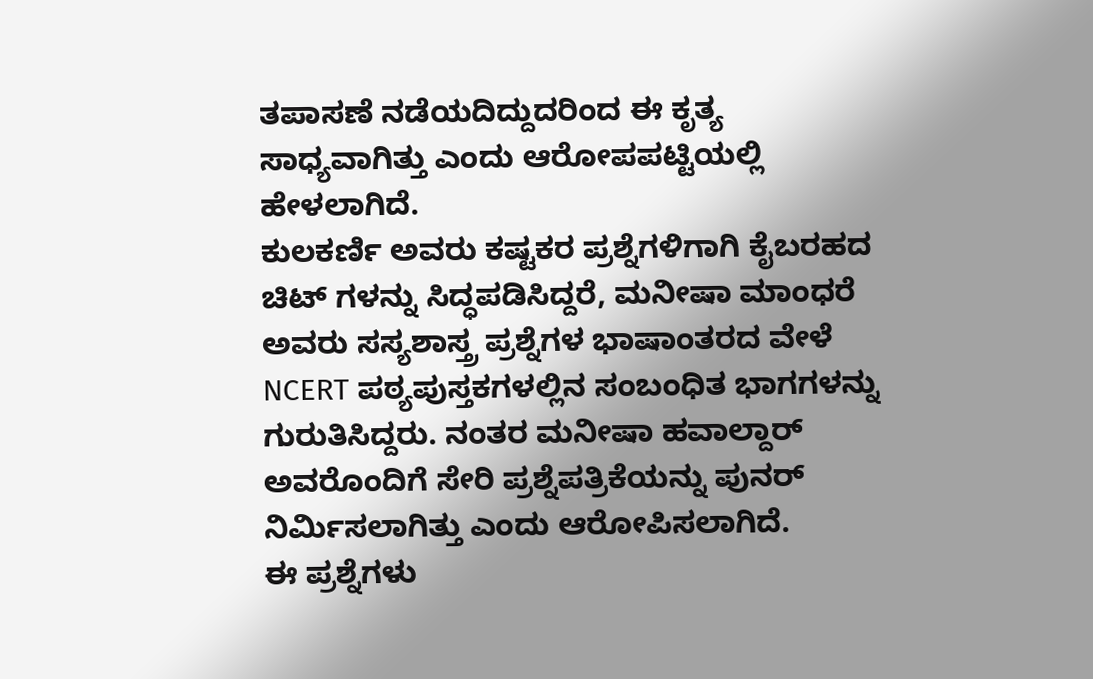ತಪಾಸಣೆ ನಡೆಯದಿದ್ದುದರಿಂದ ಈ ಕೃತ್ಯ ಸಾಧ್ಯವಾಗಿತ್ತು ಎಂದು ಆರೋಪಪಟ್ಟಿಯಲ್ಲಿ ಹೇಳಲಾಗಿದೆ.
ಕುಲಕರ್ಣಿ ಅವರು ಕಷ್ಟಕರ ಪ್ರಶ್ನೆಗಳಿಗಾಗಿ ಕೈಬರಹದ ಚಿಟ್ ಗಳನ್ನು ಸಿದ್ಧಪಡಿಸಿದ್ದರೆ, ಮನೀಷಾ ಮಾಂಧರೆ ಅವರು ಸಸ್ಯಶಾಸ್ತ್ರ ಪ್ರಶ್ನೆಗಳ ಭಾಷಾಂತರದ ವೇಳೆ NCERT ಪಠ್ಯಪುಸ್ತಕಗಳಲ್ಲಿನ ಸಂಬಂಧಿತ ಭಾಗಗಳನ್ನು ಗುರುತಿಸಿದ್ದರು. ನಂತರ ಮನೀಷಾ ಹವಾಲ್ದಾರ್ ಅವರೊಂದಿಗೆ ಸೇರಿ ಪ್ರಶ್ನೆಪತ್ರಿಕೆಯನ್ನು ಪುನರ್ ನಿರ್ಮಿಸಲಾಗಿತ್ತು ಎಂದು ಆರೋಪಿಸಲಾಗಿದೆ.
ಈ ಪ್ರಶ್ನೆಗಳು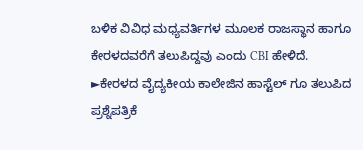ಬಳಿಕ ವಿವಿಧ ಮಧ್ಯವರ್ತಿಗಳ ಮೂಲಕ ರಾಜಸ್ಥಾನ ಹಾಗೂ ಕೇರಳದವರೆಗೆ ತಲುಪಿದ್ದವು ಎಂದು CBI ಹೇಳಿದೆ.
►ಕೇರಳದ ವೈದ್ಯಕೀಯ ಕಾಲೇಜಿನ ಹಾಸ್ಟೆಲ್ ಗೂ ತಲುಪಿದ ಪ್ರಶ್ನೆಪತ್ರಿಕೆ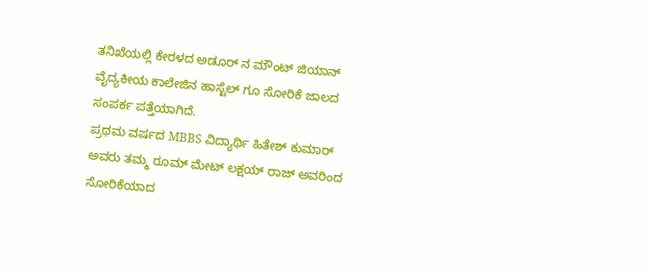ತನಿಖೆಯಲ್ಲಿ ಕೇರಳದ ಅಡೂರ್ ನ ಮೌಂಟ್ ಜಿಯಾನ್ ವೈದ್ಯಕೀಯ ಕಾಲೇಜಿನ ಹಾಸ್ಟೆಲ್ ಗೂ ಸೋರಿಕೆ ಜಾಲದ ಸಂಪರ್ಕ ಪತ್ತೆಯಾಗಿದೆ.
ಪ್ರಥಮ ವರ್ಷದ MBBS ವಿದ್ಯಾರ್ಥಿ ಹಿತೇಶ್ ಕುಮಾರ್ ಅವರು ತಮ್ಮ ರೂಮ್ ಮೇಟ್ ಲಕ್ಷಯ್ ರಾಜ್ ಅವರಿಂದ ಸೋರಿಕೆಯಾದ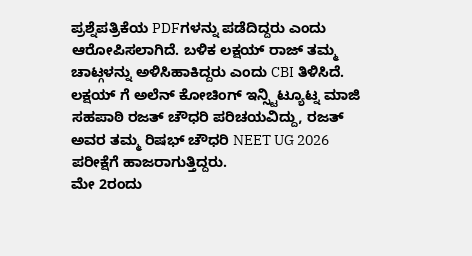ಪ್ರಶ್ನೆಪತ್ರಿಕೆಯ PDFಗಳನ್ನು ಪಡೆದಿದ್ದರು ಎಂದು ಆರೋಪಿಸಲಾಗಿದೆ. ಬಳಿಕ ಲಕ್ಷಯ್ ರಾಜ್ ತಮ್ಮ ಚಾಟ್ಗಳನ್ನು ಅಳಿಸಿಹಾಕಿದ್ದರು ಎಂದು CBI ತಿಳಿಸಿದೆ.
ಲಕ್ಷಯ್ ಗೆ ಅಲೆನ್ ಕೋಚಿಂಗ್ ಇನ್ಸ್ಟಿಟ್ಯೂಟ್ನ ಮಾಜಿ ಸಹಪಾಠಿ ರಜತ್ ಚೌಧರಿ ಪರಿಚಯವಿದ್ದು, ರಜತ್ ಅವರ ತಮ್ಮ ರಿಷಭ್ ಚೌಧರಿ NEET UG 2026 ಪರೀಕ್ಷೆಗೆ ಹಾಜರಾಗುತ್ತಿದ್ದರು.
ಮೇ 2ರಂದು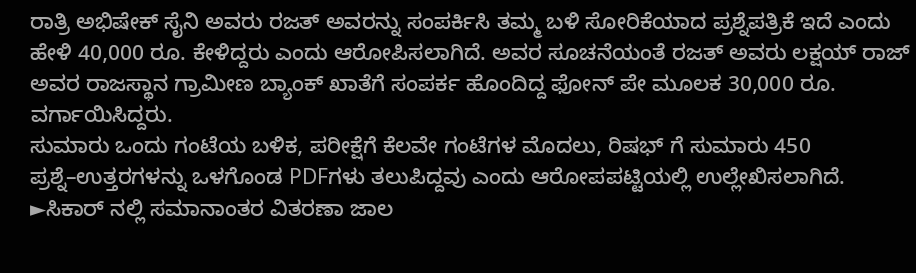ರಾತ್ರಿ ಅಭಿಷೇಕ್ ಸೈನಿ ಅವರು ರಜತ್ ಅವರನ್ನು ಸಂಪರ್ಕಿಸಿ ತಮ್ಮ ಬಳಿ ಸೋರಿಕೆಯಾದ ಪ್ರಶ್ನೆಪತ್ರಿಕೆ ಇದೆ ಎಂದು ಹೇಳಿ 40,000 ರೂ. ಕೇಳಿದ್ದರು ಎಂದು ಆರೋಪಿಸಲಾಗಿದೆ. ಅವರ ಸೂಚನೆಯಂತೆ ರಜತ್ ಅವರು ಲಕ್ಷಯ್ ರಾಜ್ ಅವರ ರಾಜಸ್ಥಾನ ಗ್ರಾಮೀಣ ಬ್ಯಾಂಕ್ ಖಾತೆಗೆ ಸಂಪರ್ಕ ಹೊಂದಿದ್ದ ಫೋನ್ ಪೇ ಮೂಲಕ 30,000 ರೂ. ವರ್ಗಾಯಿಸಿದ್ದರು.
ಸುಮಾರು ಒಂದು ಗಂಟೆಯ ಬಳಿಕ, ಪರೀಕ್ಷೆಗೆ ಕೆಲವೇ ಗಂಟೆಗಳ ಮೊದಲು, ರಿಷಭ್ ಗೆ ಸುಮಾರು 450 ಪ್ರಶ್ನೆ–ಉತ್ತರಗಳನ್ನು ಒಳಗೊಂಡ PDFಗಳು ತಲುಪಿದ್ದವು ಎಂದು ಆರೋಪಪಟ್ಟಿಯಲ್ಲಿ ಉಲ್ಲೇಖಿಸಲಾಗಿದೆ.
►ಸಿಕಾರ್ ನಲ್ಲಿ ಸಮಾನಾಂತರ ವಿತರಣಾ ಜಾಲ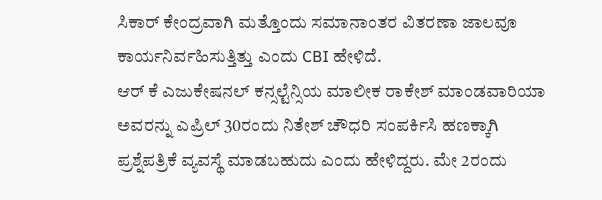ಸಿಕಾರ್ ಕೇಂದ್ರವಾಗಿ ಮತ್ತೊಂದು ಸಮಾನಾಂತರ ವಿತರಣಾ ಜಾಲವೂ ಕಾರ್ಯನಿರ್ವಹಿಸುತ್ತಿತ್ತು ಎಂದು CBI ಹೇಳಿದೆ.
ಆರ್ ಕೆ ಎಜುಕೇಷನಲ್ ಕನ್ಸಲ್ಟೆನ್ಸಿಯ ಮಾಲೀಕ ರಾಕೇಶ್ ಮಾಂಡವಾರಿಯಾ ಅವರನ್ನು ಎಪ್ರಿಲ್ 30ರಂದು ನಿತೇಶ್ ಚೌಧರಿ ಸಂಪರ್ಕಿಸಿ ಹಣಕ್ಕಾಗಿ ಪ್ರಶ್ನೆಪತ್ರಿಕೆ ವ್ಯವಸ್ಥೆ ಮಾಡಬಹುದು ಎಂದು ಹೇಳಿದ್ದರು. ಮೇ 2ರಂದು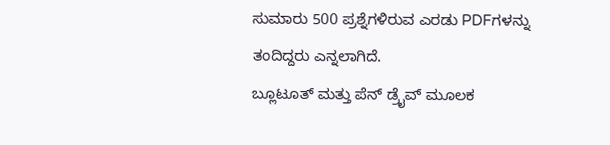ಸುಮಾರು 500 ಪ್ರಶ್ನೆಗಳಿರುವ ಎರಡು PDFಗಳನ್ನು ತಂದಿದ್ದರು ಎನ್ನಲಾಗಿದೆ.
ಬ್ಲೂಟೂತ್ ಮತ್ತು ಪೆನ್ ಡ್ರೈವ್ ಮೂಲಕ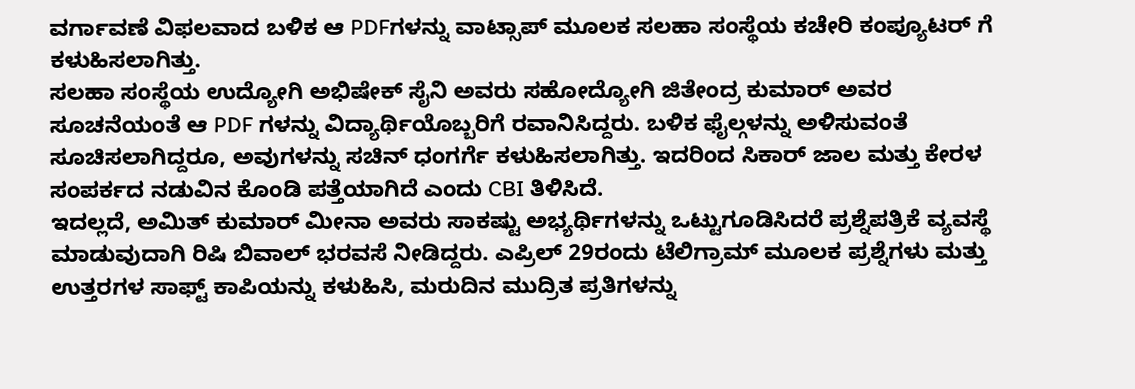ವರ್ಗಾವಣೆ ವಿಫಲವಾದ ಬಳಿಕ ಆ PDFಗಳನ್ನು ವಾಟ್ಸಾಪ್ ಮೂಲಕ ಸಲಹಾ ಸಂಸ್ಥೆಯ ಕಚೇರಿ ಕಂಪ್ಯೂಟರ್ ಗೆ ಕಳುಹಿಸಲಾಗಿತ್ತು.
ಸಲಹಾ ಸಂಸ್ಥೆಯ ಉದ್ಯೋಗಿ ಅಭಿಷೇಕ್ ಸೈನಿ ಅವರು ಸಹೋದ್ಯೋಗಿ ಜಿತೇಂದ್ರ ಕುಮಾರ್ ಅವರ ಸೂಚನೆಯಂತೆ ಆ PDF ಗಳನ್ನು ವಿದ್ಯಾರ್ಥಿಯೊಬ್ಬರಿಗೆ ರವಾನಿಸಿದ್ದರು. ಬಳಿಕ ಫೈಲ್ಗಳನ್ನು ಅಳಿಸುವಂತೆ ಸೂಚಿಸಲಾಗಿದ್ದರೂ, ಅವುಗಳನ್ನು ಸಚಿನ್ ಧಂಗರ್ಗೆ ಕಳುಹಿಸಲಾಗಿತ್ತು. ಇದರಿಂದ ಸಿಕಾರ್ ಜಾಲ ಮತ್ತು ಕೇರಳ ಸಂಪರ್ಕದ ನಡುವಿನ ಕೊಂಡಿ ಪತ್ತೆಯಾಗಿದೆ ಎಂದು CBI ತಿಳಿಸಿದೆ.
ಇದಲ್ಲದೆ, ಅಮಿತ್ ಕುಮಾರ್ ಮೀನಾ ಅವರು ಸಾಕಷ್ಟು ಅಭ್ಯರ್ಥಿಗಳನ್ನು ಒಟ್ಟುಗೂಡಿಸಿದರೆ ಪ್ರಶ್ನೆಪತ್ರಿಕೆ ವ್ಯವಸ್ಥೆ ಮಾಡುವುದಾಗಿ ರಿಷಿ ಬಿವಾಲ್ ಭರವಸೆ ನೀಡಿದ್ದರು. ಎಪ್ರಿಲ್ 29ರಂದು ಟೆಲಿಗ್ರಾಮ್ ಮೂಲಕ ಪ್ರಶ್ನೆಗಳು ಮತ್ತು ಉತ್ತರಗಳ ಸಾಫ್ಟ್ ಕಾಪಿಯನ್ನು ಕಳುಹಿಸಿ, ಮರುದಿನ ಮುದ್ರಿತ ಪ್ರತಿಗಳನ್ನು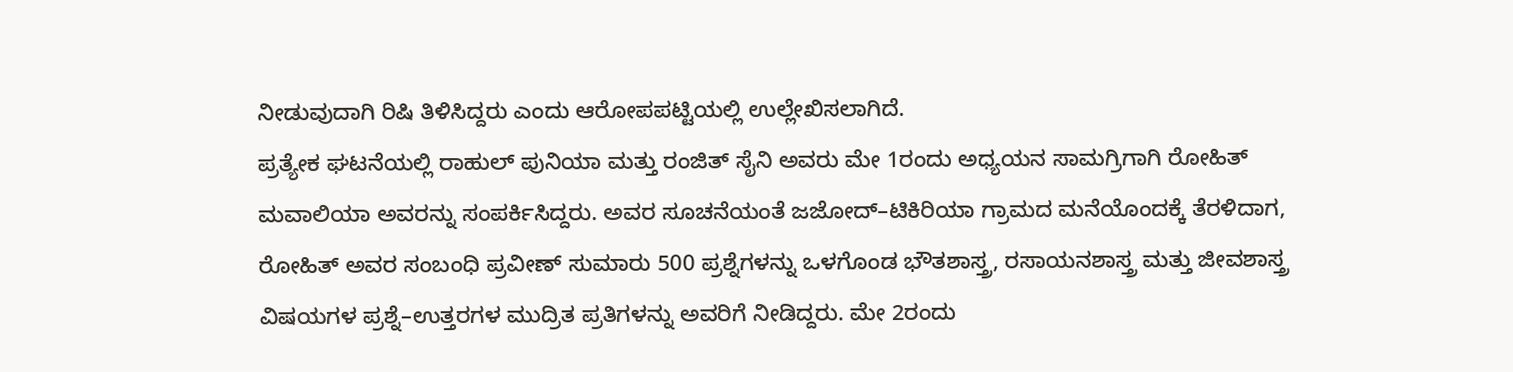ನೀಡುವುದಾಗಿ ರಿಷಿ ತಿಳಿಸಿದ್ದರು ಎಂದು ಆರೋಪಪಟ್ಟಿಯಲ್ಲಿ ಉಲ್ಲೇಖಿಸಲಾಗಿದೆ.
ಪ್ರತ್ಯೇಕ ಘಟನೆಯಲ್ಲಿ ರಾಹುಲ್ ಪುನಿಯಾ ಮತ್ತು ರಂಜಿತ್ ಸೈನಿ ಅವರು ಮೇ 1ರಂದು ಅಧ್ಯಯನ ಸಾಮಗ್ರಿಗಾಗಿ ರೋಹಿತ್ ಮವಾಲಿಯಾ ಅವರನ್ನು ಸಂಪರ್ಕಿಸಿದ್ದರು. ಅವರ ಸೂಚನೆಯಂತೆ ಜಜೋದ್–ಟಿಕಿರಿಯಾ ಗ್ರಾಮದ ಮನೆಯೊಂದಕ್ಕೆ ತೆರಳಿದಾಗ, ರೋಹಿತ್ ಅವರ ಸಂಬಂಧಿ ಪ್ರವೀಣ್ ಸುಮಾರು 500 ಪ್ರಶ್ನೆಗಳನ್ನು ಒಳಗೊಂಡ ಭೌತಶಾಸ್ತ್ರ, ರಸಾಯನಶಾಸ್ತ್ರ ಮತ್ತು ಜೀವಶಾಸ್ತ್ರ ವಿಷಯಗಳ ಪ್ರಶ್ನೆ–ಉತ್ತರಗಳ ಮುದ್ರಿತ ಪ್ರತಿಗಳನ್ನು ಅವರಿಗೆ ನೀಡಿದ್ದರು. ಮೇ 2ರಂದು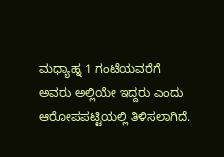ಮಧ್ಯಾಹ್ನ 1 ಗಂಟೆಯವರೆಗೆ ಅವರು ಅಲ್ಲಿಯೇ ಇದ್ದರು ಎಂದು ಆರೋಪಪಟ್ಟಿಯಲ್ಲಿ ತಿಳಿಸಲಾಗಿದೆ.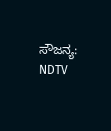ಸೌಜನ್ಯ: NDTV